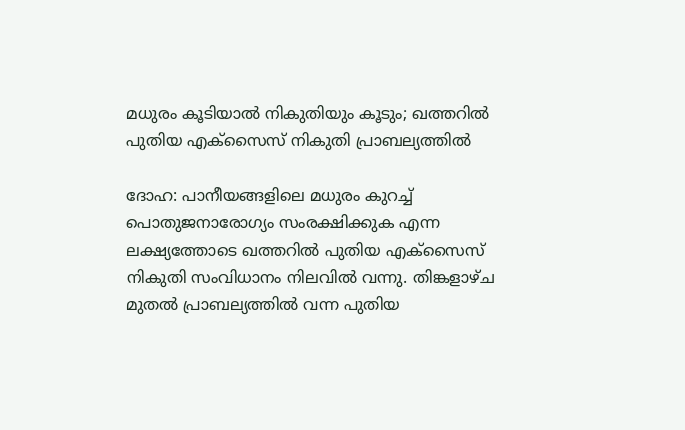മധുരം കൂടിയാൽ നികുതിയും കൂടും; ഖത്തറിൽ പുതിയ എക്സൈസ് നികുതി പ്രാബല്യത്തിൽ

ദോഹ: പാനീയങ്ങളിലെ മധുരം കുറച്ച് പൊതുജനാരോഗ്യം സംരക്ഷിക്കുക എന്ന ലക്ഷ്യത്തോടെ ഖത്തറിൽ പുതിയ എക്സൈസ് നികുതി സംവിധാനം നിലവിൽ വന്നു. തിങ്കളാഴ്ച മുതൽ പ്രാബല്യത്തിൽ വന്ന പുതിയ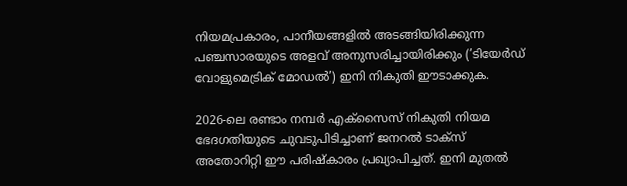നിയമപ്രകാരം, പാനീയങ്ങളിൽ അടങ്ങിയിരിക്കുന്ന പഞ്ചസാരയുടെ അളവ് അനുസരിച്ചായിരിക്കും (’ടിയേർഡ് വോളുമെട്രിക് മോഡൽ’) ഇനി നികുതി ഈടാക്കുക.

2026-ലെ രണ്ടാം നമ്പർ എക്സൈസ് നികുതി നിയമ ഭേദഗതിയുടെ ചുവടുപിടിച്ചാണ് ജനറൽ ടാക്സ് അതോറിറ്റി ഈ പരിഷ്കാരം പ്രഖ്യാപിച്ചത്. ഇനി മുതൽ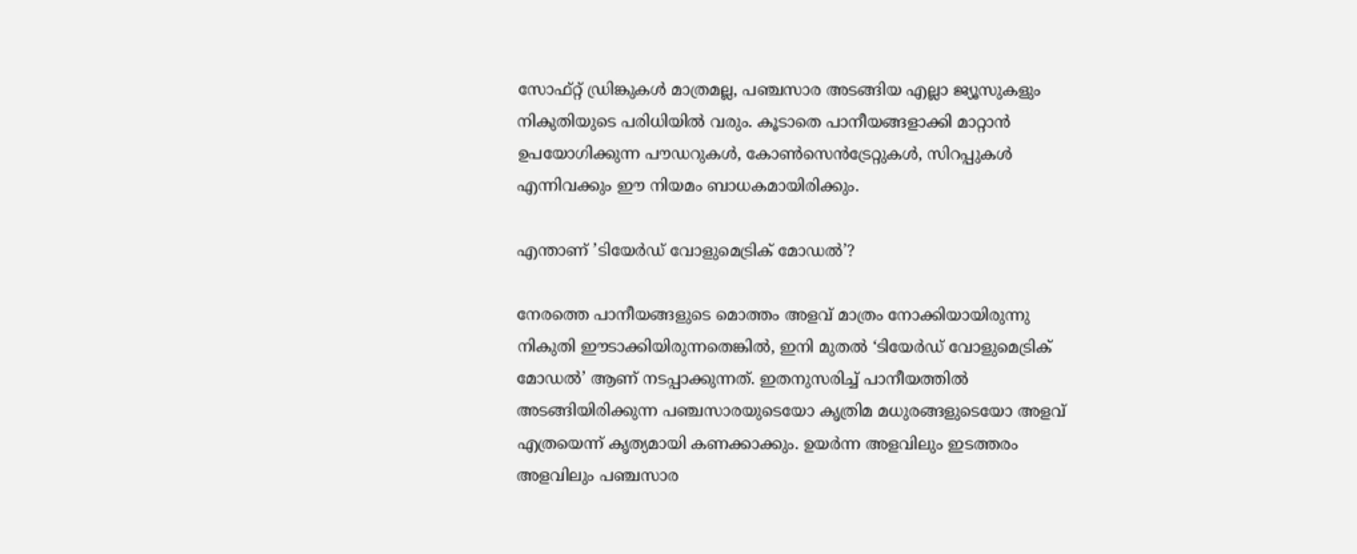സോഫ്റ്റ് ഡ്രിങ്കുകൾ മാത്രമല്ല, പഞ്ചസാര അടങ്ങിയ എല്ലാ ജ്യൂസുകളും നികുതിയുടെ പരിധിയിൽ വരും. കൂടാതെ പാനീയങ്ങളാക്കി മാറ്റാൻ ഉപയോഗിക്കുന്ന പൗഡറുകൾ, കോൺസെൻട്രേറ്റുകൾ, സിറപ്പുകൾ എന്നിവക്കും ഈ നിയമം ബാധകമായിരിക്കും.

എന്താണ് ’ടിയേർഡ് വോളുമെട്രിക് മോഡൽ’?

നേരത്തെ പാനീയങ്ങളുടെ മൊത്തം അളവ് മാത്രം നോക്കിയായിരുന്നു നികുതി ഈടാക്കിയിരുന്നതെങ്കിൽ, ഇനി മുതൽ ‘ടിയേർഡ് വോളുമെട്രിക് മോഡൽ’ ആണ് നടപ്പാക്കുന്നത്. ഇതനുസരിച്ച് പാനീയത്തിൽ അടങ്ങിയിരിക്കുന്ന പഞ്ചസാരയുടെയോ കൃത്രിമ മധുരങ്ങളുടെയോ അളവ് എത്രയെന്ന് കൃത്യമായി കണക്കാക്കും. ഉയർന്ന അളവിലും ഇടത്തരം അളവിലും പഞ്ചസാര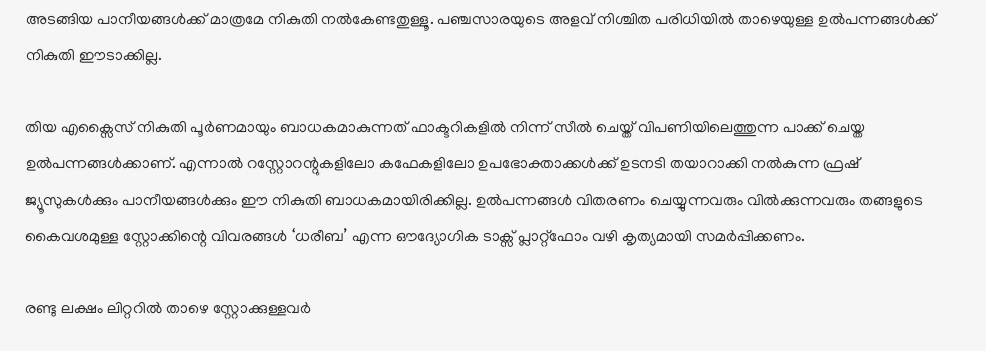അടങ്ങിയ പാനീയങ്ങൾക്ക് മാത്രമേ നികുതി നൽകേണ്ടതുള്ളൂ. പഞ്ചസാരയുടെ അളവ് നിശ്ചിത പരിധിയിൽ താഴെയുള്ള ഉൽപന്നങ്ങൾക്ക് നികുതി ഈടാക്കില്ല.

തിയ എക്സൈസ് നികുതി പൂർണമായും ബാധകമാകുന്നത് ഫാക്ടറികളിൽ നിന്ന് സീൽ ചെയ്ത് വിപണിയിലെത്തുന്ന പാക്ക് ചെയ്ത ഉൽപന്നങ്ങൾക്കാണ്. എന്നാൽ റസ്റ്റോറന്റുകളിലോ കഫേകളിലോ ഉപഭോക്താക്കൾക്ക് ഉടനടി തയാറാക്കി നൽകുന്ന ഫ്രഷ് ജ്യൂസുകൾക്കും പാനീയങ്ങൾക്കും ഈ നികുതി ബാധകമായിരിക്കില്ല. ഉൽപന്നങ്ങൾ വിതരണം ചെയ്യുന്നവരും വിൽക്കുന്നവരും തങ്ങളുടെ കൈവശമുള്ള സ്റ്റോക്കിന്റെ വിവരങ്ങൾ ‘ധരീബ’ എന്ന ഔദ്യോഗിക ടാക്സ് പ്ലാറ്റ്‌ഫോം വഴി കൃത്യമായി സമർപ്പിക്കണം.

രണ്ടു ലക്ഷം ലിറ്ററിൽ താഴെ സ്റ്റോക്കുള്ളവർ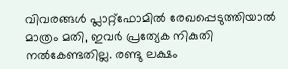വിവരങ്ങൾ പ്ലാറ്റ്‌ഫോമിൽ രേഖപ്പെടുത്തിയാൽ മാത്രം മതി, ഇവർ പ്രത്യേക നികുതി നൽകേണ്ടതില്ല. രണ്ടു ലക്ഷം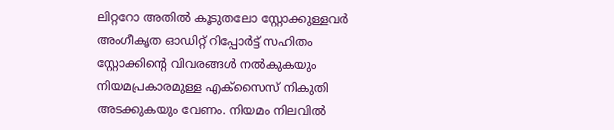ലിറ്ററോ അതിൽ കൂടുതലോ സ്റ്റോക്കുള്ളവർ അംഗീകൃത ഓഡിറ്റ് റിപ്പോർട്ട് സഹിതം സ്റ്റോക്കിന്റെ വിവരങ്ങൾ നൽകുകയും നിയമപ്രകാരമുള്ള എക്സൈസ് നികുതി അടക്കുകയും വേണം. നിയമം നിലവിൽ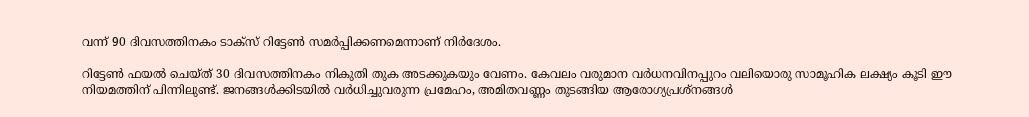വന്ന് 90 ദിവസത്തിനകം ടാക്സ് റിട്ടേൺ സമർപ്പിക്കണമെന്നാണ് നിർദേശം.

റിട്ടേൺ ഫയൽ ചെയ്ത് 30 ദിവസത്തിനകം നികുതി തുക അടക്കുകയും വേണം. കേവലം വരുമാന വർധനവിനപ്പുറം വലിയൊരു സാമൂഹിക ലക്ഷ്യം കൂടി ഈ നിയമത്തിന് പിന്നിലുണ്ട്. ജനങ്ങൾക്കിടയിൽ വർധിച്ചുവരുന്ന പ്രമേഹം, അമിതവണ്ണം തുടങ്ങിയ ആരോഗ്യപ്രശ്നങ്ങൾ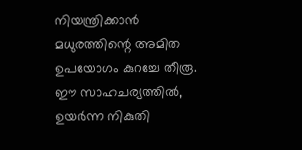നിയന്ത്രിക്കാൻ മധുരത്തിന്റെ അമിത ഉപയോഗം കുറച്ചേ തീരൂ. ഈ സാഹചര്യത്തിൽ, ഉയർന്ന നികുതി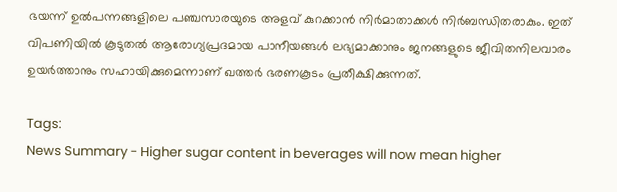ഭയന്ന് ഉൽപന്നങ്ങളിലെ പഞ്ചസാരയുടെ അളവ് കുറക്കാൻ നിർമാതാക്കൾ നിർബന്ധിതരാകും. ഇത് വിപണിയിൽ കൂടുതൽ ആരോഗ്യപ്രദമായ പാനീയങ്ങൾ ലഭ്യമാക്കാനും ജനങ്ങളുടെ ജീവിതനിലവാരം ഉയർത്താനും സഹായിക്കുമെന്നാണ് ഖത്തർ ഭരണകൂടം പ്രതീക്ഷിക്കുന്നത്.

Tags:
News Summary - Higher sugar content in beverages will now mean higher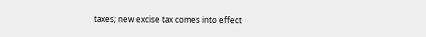taxes; new excise tax comes into effect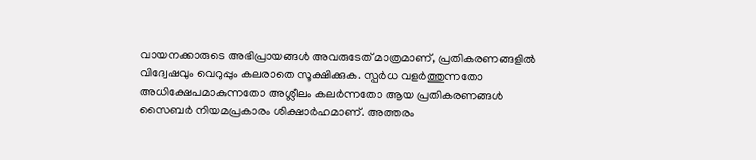വായനക്കാരുടെ അഭിപ്രായങ്ങള്‍ അവരുടേത് മാത്രമാണ്, പ്രതികരണങ്ങളിൽ വിദ്വേഷവും വെറുപ്പും കലരാതെ സൂക്ഷിക്കുക. സ്പർധ വളർത്തുന്നതോ അധിക്ഷേപമാകുന്നതോ അശ്ലീലം കലർന്നതോ ആയ പ്രതികരണങ്ങൾ സൈബർ നിയമപ്രകാരം ശിക്ഷാർഹമാണ്. അത്തരം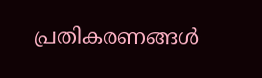പ്രതികരണങ്ങൾ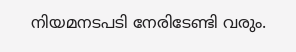നിയമനടപടി നേരിടേണ്ടി വരും.